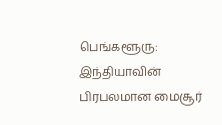பெங்களூரு: இந்தியாவின் பிரபலமான மைசூர்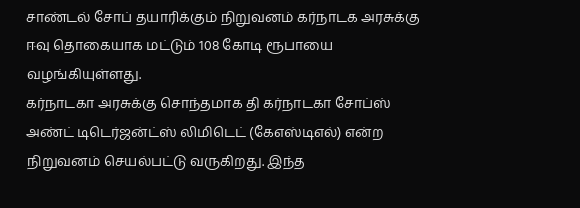சாண்டல் சோப் தயாரிக்கும் நிறுவனம் கர்நாடக அரசுக்கு ஈவு தொகையாக மட்டும் 108 கோடி ரூபாயை வழங்கியுள்ளது.
கர்நாடகா அரசுக்கு சொந்தமாக தி கர்நாடகா சோப்ஸ் அண்ட் டிடெர்ஜன்ட்ஸ் லிமிடெட் (கேஎஸ்டிஎல்) என்ற நிறுவனம் செயல்பட்டு வருகிறது. இந்த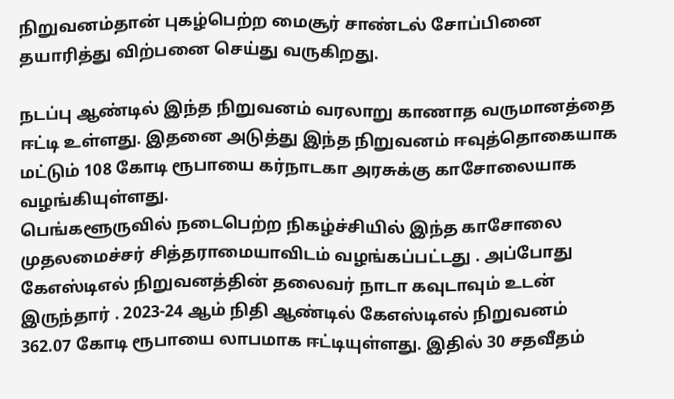நிறுவனம்தான் புகழ்பெற்ற மைசூர் சாண்டல் சோப்பினை தயாரித்து விற்பனை செய்து வருகிறது.

நடப்பு ஆண்டில் இந்த நிறுவனம் வரலாறு காணாத வருமானத்தை ஈட்டி உள்ளது. இதனை அடுத்து இந்த நிறுவனம் ஈவுத்தொகையாக மட்டும் 108 கோடி ரூபாயை கர்நாடகா அரசுக்கு காசோலையாக வழங்கியுள்ளது.
பெங்களூருவில் நடைபெற்ற நிகழ்ச்சியில் இந்த காசோலை முதலமைச்சர் சித்தராமையாவிடம் வழங்கப்பட்டது . அப்போது கேஎஸ்டிஎல் நிறுவனத்தின் தலைவர் நாடா கவுடாவும் உடன் இருந்தார் . 2023-24 ஆம் நிதி ஆண்டில் கேஎஸ்டிஎல் நிறுவனம் 362.07 கோடி ரூபாயை லாபமாக ஈட்டியுள்ளது. இதில் 30 சதவீதம்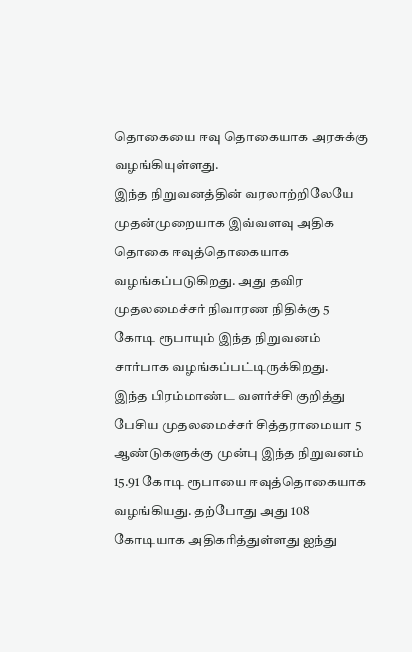தொகையை ஈவு தொகையாக அரசுக்கு வழங்கியுள்ளது.
இந்த நிறுவனத்தின் வரலாற்றிலேயே முதன்முறையாக இவ்வளவு அதிக தொகை ஈவுத்தொகையாக வழங்கப்படுகிறது. அது தவிர முதலமைச்சர் நிவாரண நிதிக்கு 5 கோடி ரூபாயும் இந்த நிறுவனம் சார்பாக வழங்கப்பட்டிருக்கிறது.
இந்த பிரம்மாண்ட வளர்ச்சி குறித்து பேசிய முதலமைச்சர் சித்தராமையா 5 ஆண்டுகளுக்கு முன்பு இந்த நிறுவனம் 15.91 கோடி ரூபாயை ஈவுத்தொகையாக வழங்கியது. தற்போது அது 108 கோடியாக அதிகரித்துள்ளது ஐந்து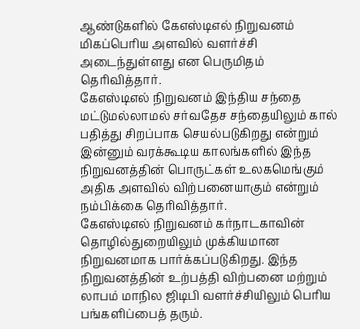ஆண்டுகளில் கேஎஸ்டிஎல் நிறுவனம் மிகப்பெரிய அளவில் வளர்ச்சி அடைந்துள்ளது என பெருமிதம் தெரிவித்தார்.
கேஎஸ்டிஎல் நிறுவனம் இந்திய சந்தை மட்டுமல்லாமல் சர்வதேச சந்தையிலும் கால் பதித்து சிறப்பாக செயல்படுகிறது என்றும் இன்னும் வரக்கூடிய காலங்களில் இந்த நிறுவனத்தின் பொருட்கள் உலகமெங்கும் அதிக அளவில் விற்பனையாகும் என்றும் நம்பிக்கை தெரிவித்தார்.
கேஎஸ்டிஎல் நிறுவனம் கர்நாடகாவின் தொழில்துறையிலும் முக்கியமான நிறுவனமாக பார்க்கப்படுகிறது. இந்த நிறுவனத்தின் உற்பத்தி விற்பனை மற்றும் லாபம் மாநில ஜிடிபி வளர்ச்சியிலும் பெரிய பங்களிப்பைத் தரும்.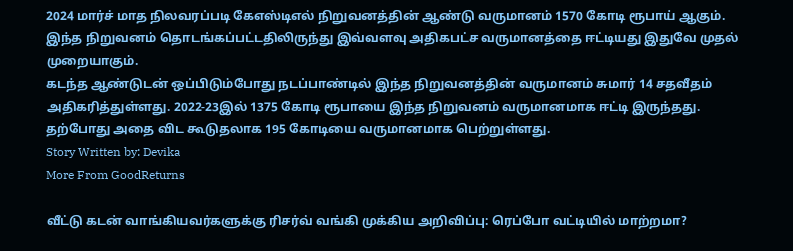2024 மார்ச் மாத நிலவரப்படி கேஎஸ்டிஎல் நிறுவனத்தின் ஆண்டு வருமானம் 1570 கோடி ரூபாய் ஆகும். இந்த நிறுவனம் தொடங்கப்பட்டதிலிருந்து இவ்வளவு அதிகபட்ச வருமானத்தை ஈட்டியது இதுவே முதல் முறையாகும்.
கடந்த ஆண்டுடன் ஒப்பிடும்போது நடப்பாண்டில் இந்த நிறுவனத்தின் வருமானம் சுமார் 14 சதவீதம் அதிகரித்துள்ளது. 2022-23இல் 1375 கோடி ரூபாயை இந்த நிறுவனம் வருமானமாக ஈட்டி இருந்தது. தற்போது அதை விட கூடுதலாக 195 கோடியை வருமானமாக பெற்றுள்ளது.
Story Written by: Devika
More From GoodReturns

வீட்டு கடன் வாங்கியவர்களுக்கு ரிசர்வ் வங்கி முக்கிய அறிவிப்பு: ரெப்போ வட்டியில் மாற்றமா?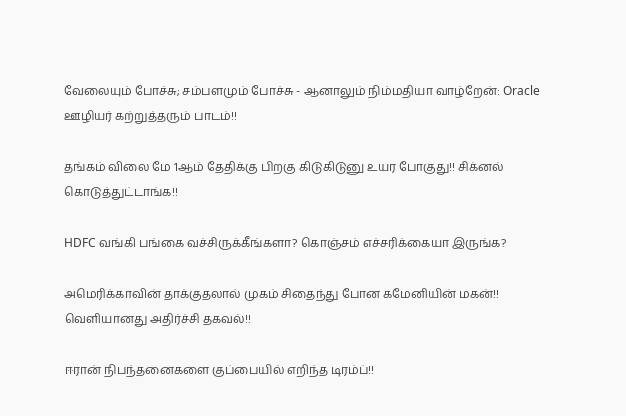வேலையும் போச்சு; சம்பளமும் போச்சு - ஆனாலும் நிம்மதியா வாழ்றேன்: Oracle ஊழியர் கற்றுத்தரும் பாடம்!!

தங்கம் விலை மே 1ஆம் தேதிக்கு பிறகு கிடுகிடுனு உயர போகுது!! சிக்னல் கொடுத்துட்டாங்க!!

HDFC வங்கி பங்கை வச்சிருக்கீங்களா? கொஞ்சம் எச்சரிக்கையா இருங்க?

அமெரிக்காவின் தாக்குதலால் முகம் சிதைந்து போன கமேனியின் மகன்!! வெளியானது அதிர்ச்சி தகவல்!!

ஈரான் நிபந்தனைகளை குப்பையில் எறிந்த டிரம்ப்!!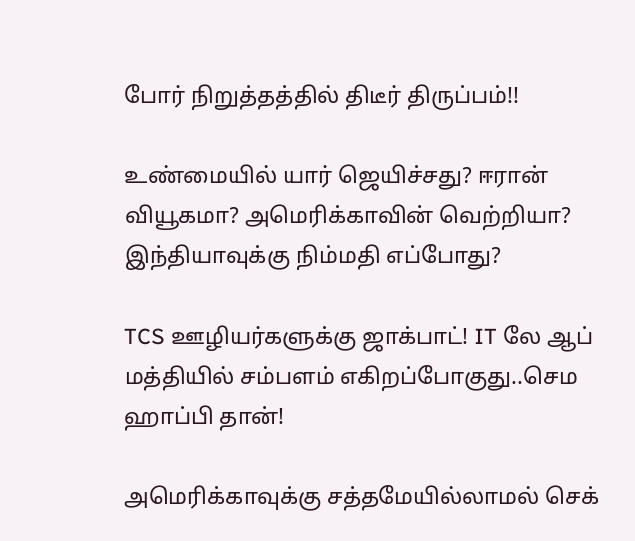போர் நிறுத்தத்தில் திடீர் திருப்பம்!!

உண்மையில் யார் ஜெயிச்சது? ஈரான் வியூகமா? அமெரிக்காவின் வெற்றியா? இந்தியாவுக்கு நிம்மதி எப்போது?

TCS ஊழியர்களுக்கு ஜாக்பாட்! IT லே ஆப் மத்தியில் சம்பளம் எகிறப்போகுது..செம ஹாப்பி தான்!

அமெரிக்காவுக்கு சத்தமேயில்லாமல் செக்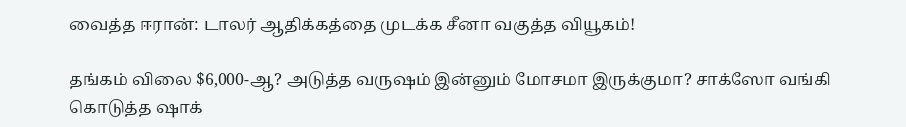வைத்த ஈரான்: டாலர் ஆதிக்கத்தை முடக்க சீனா வகுத்த வியூகம்!

தங்கம் விலை $6,000-ஆ? அடுத்த வருஷம் இன்னும் மோசமா இருக்குமா? சாக்ஸோ வங்கி கொடுத்த ஷாக்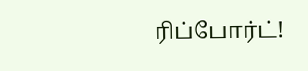ரிப்போர்ட்!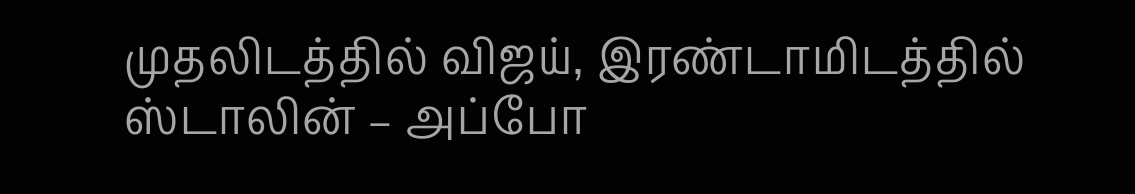முதலிடத்தில் விஜய், இரண்டாமிடத்தில் ஸ்டாலின் – அப்போ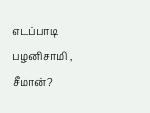எடப்பாடி பழனிசாமி , சீமான்?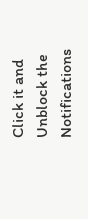Click it and Unblock the Notifications